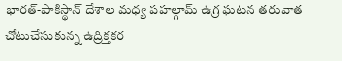భారత్-పాకిస్థాన్ దేశాల మధ్య పహల్గామ్ ఉగ్ర ఘటన తరువాత చోటుచేసుకున్న ఉద్రిక్తకర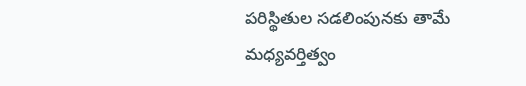పరిస్థితుల సడలింపునకు తామే మధ్యవర్తిత్వం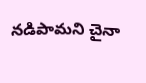నడిపామని చైనా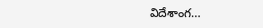విదేశాంగ…